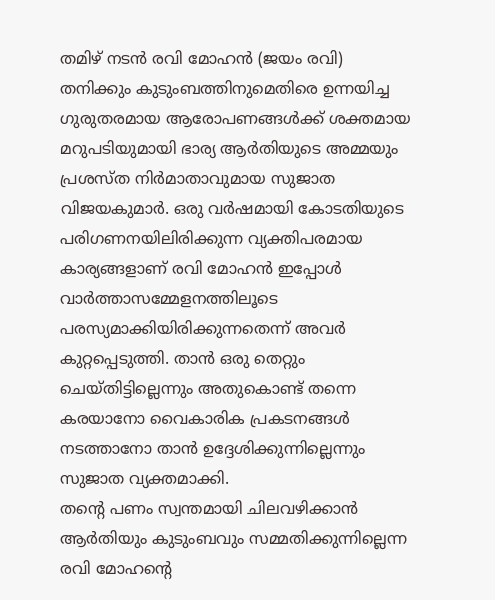തമിഴ് നടൻ രവി മോഹൻ (ജയം രവി) തനിക്കും കുടുംബത്തിനുമെതിരെ ഉന്നയിച്ച ഗുരുതരമായ ആരോപണങ്ങൾക്ക് ശക്തമായ മറുപടിയുമായി ഭാര്യ ആർതിയുടെ അമ്മയും പ്രശസ്ത നിർമാതാവുമായ സുജാത വിജയകുമാർ. ഒരു വർഷമായി കോടതിയുടെ പരിഗണനയിലിരിക്കുന്ന വ്യക്തിപരമായ കാര്യങ്ങളാണ് രവി മോഹൻ ഇപ്പോൾ വാർത്താസമ്മേളനത്തിലൂടെ പരസ്യമാക്കിയിരിക്കുന്നതെന്ന് അവർ കുറ്റപ്പെടുത്തി. താൻ ഒരു തെറ്റും ചെയ്തിട്ടില്ലെന്നും അതുകൊണ്ട് തന്നെ കരയാനോ വൈകാരിക പ്രകടനങ്ങൾ നടത്താനോ താൻ ഉദ്ദേശിക്കുന്നില്ലെന്നും സുജാത വ്യക്തമാക്കി.
തന്റെ പണം സ്വന്തമായി ചിലവഴിക്കാൻ ആർതിയും കുടുംബവും സമ്മതിക്കുന്നില്ലെന്ന രവി മോഹന്റെ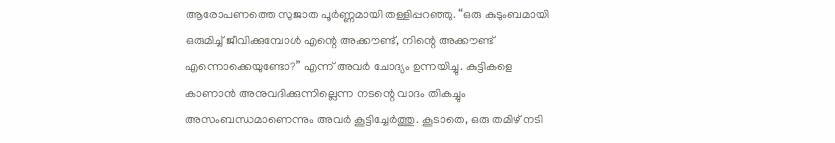ആരോപണത്തെ സുജാത പൂർണ്ണമായി തള്ളിപ്പറഞ്ഞു. “ഒരു കുടുംബമായി ഒരുമിച്ച് ജീവിക്കുമ്പോൾ എന്റെ അക്കൗണ്ട്, നിന്റെ അക്കൗണ്ട് എന്നൊക്കെയുണ്ടോ?” എന്ന് അവർ ചോദ്യം ഉന്നയിച്ചു. കുട്ടികളെ കാണാൻ അനുവദിക്കുന്നില്ലെന്ന നടന്റെ വാദം തികച്ചും അസംബന്ധമാണെന്നും അവർ കൂട്ടിച്ചേർത്തു. കൂടാതെ, ഒരു തമിഴ് നടി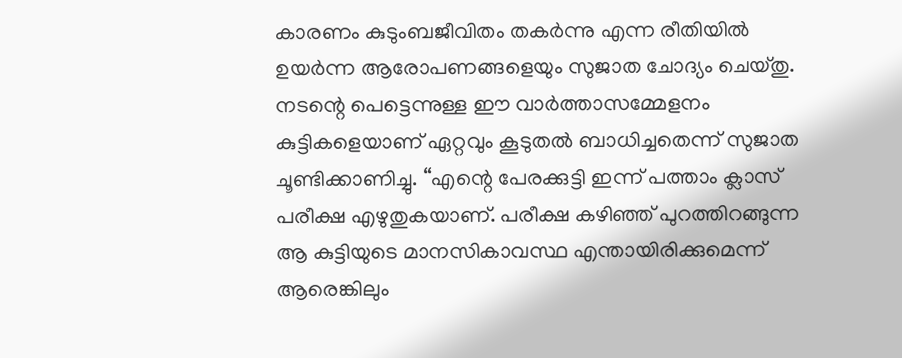കാരണം കുടുംബജീവിതം തകർന്നു എന്ന രീതിയിൽ ഉയർന്ന ആരോപണങ്ങളെയും സുജാത ചോദ്യം ചെയ്തു.
നടന്റെ പെട്ടെന്നുള്ള ഈ വാർത്താസമ്മേളനം കുട്ടികളെയാണ് ഏറ്റവും കൂടുതൽ ബാധിച്ചതെന്ന് സുജാത ചൂണ്ടിക്കാണിച്ചു. “എന്റെ പേരക്കുട്ടി ഇന്ന് പത്താം ക്ലാസ് പരീക്ഷ എഴുതുകയാണ്. പരീക്ഷ കഴിഞ്ഞ് പുറത്തിറങ്ങുന്ന ആ കുട്ടിയുടെ മാനസികാവസ്ഥ എന്തായിരിക്കുമെന്ന് ആരെങ്കിലും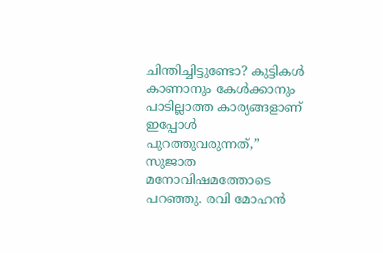ചിന്തിച്ചിട്ടുണ്ടോ? കുട്ടികൾ കാണാനും കേൾക്കാനും പാടില്ലാത്ത കാര്യങ്ങളാണ് ഇപ്പോൾ പുറത്തുവരുന്നത്,” സുജാത മനോവിഷമത്തോടെ പറഞ്ഞു. രവി മോഹൻ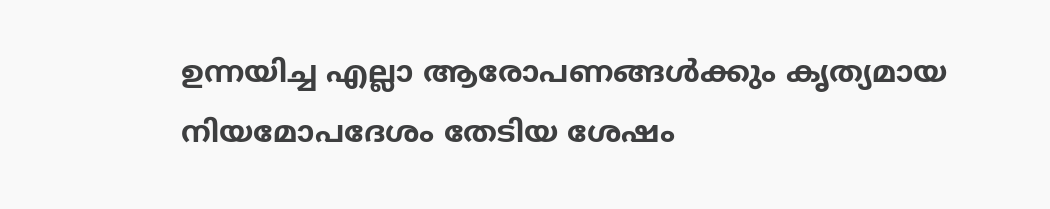ഉന്നയിച്ച എല്ലാ ആരോപണങ്ങൾക്കും കൃത്യമായ നിയമോപദേശം തേടിയ ശേഷം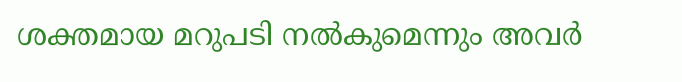ശക്തമായ മറുപടി നൽകുമെന്നും അവർ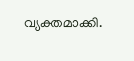വ്യക്തമാക്കി.